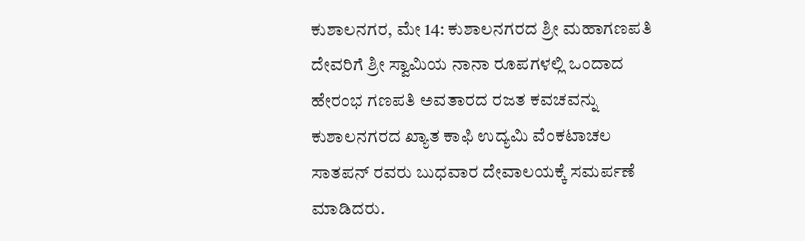ಕುಶಾಲನಗರ, ಮೇ 14: ಕುಶಾಲನಗರದ ಶ್ರೀ ಮಹಾಗಣಪತಿ ದೇವರಿಗೆ ಶ್ರೀ ಸ್ವಾಮಿಯ ನಾನಾ ರೂಪಗಳಲ್ಲಿ ಒಂದಾದ ಹೇರಂಭ ಗಣಪತಿ ಅವತಾರದ ರಜತ ಕವಚವನ್ನು ಕುಶಾಲನಗರದ ಖ್ಯಾತ ಕಾಫಿ ಉದ್ಯಮಿ ವೆಂಕಟಾಚಲ ಸಾತಪನ್ ರವರು ಬುಧವಾರ ದೇವಾಲಯಕ್ಕೆ ಸಮರ್ಪಣೆ ಮಾಡಿದರು.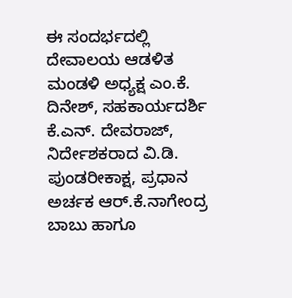ಈ ಸಂದರ್ಭದಲ್ಲಿ ದೇವಾಲಯ ಆಡಳಿತ ಮಂಡಳಿ ಅಧ್ಯಕ್ಷ ಎಂ.ಕೆ. ದಿನೇಶ್, ಸಹಕಾರ್ಯದರ್ಶಿ ಕೆ.ಎನ್. ದೇವರಾಜ್, ನಿರ್ದೇಶಕರಾದ ವಿ.ಡಿ. ಪುಂಡರೀಕಾಕ್ಷ, ಪ್ರಧಾನ ಅರ್ಚಕ ಆರ್.ಕೆ.ನಾಗೇಂದ್ರ ಬಾಬು ಹಾಗೂ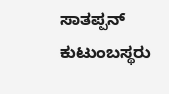ಸಾತಪ್ಪನ್ ಕುಟುಂಬಸ್ಥರು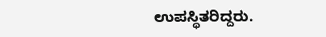ಉಪಸ್ಥಿತರಿದ್ದರು.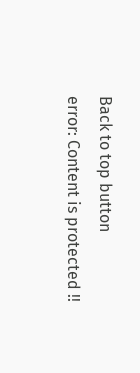Back to top button
error: Content is protected !!